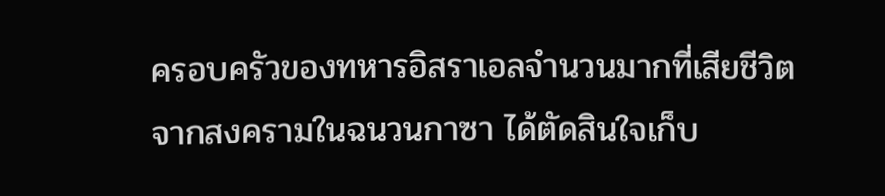ครอบครัวของทหารอิสราเอลจำนวนมากที่เสียชีวิตจากสงครามในฉนวนกาซา ได้ตัดสินใจเก็บ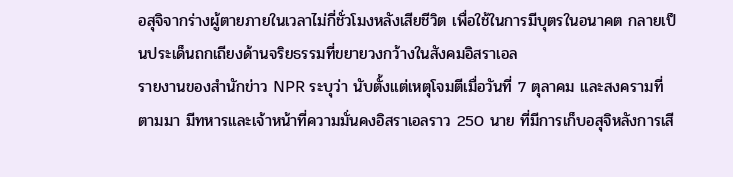อสุจิจากร่างผู้ตายภายในเวลาไม่กี่ชั่วโมงหลังเสียชีวิต เพื่อใช้ในการมีบุตรในอนาคต กลายเป็นประเด็นถกเถียงด้านจริยธรรมที่ขยายวงกว้างในสังคมอิสราเอล
รายงานของสำนักข่าว NPR ระบุว่า นับตั้งแต่เหตุโจมตีเมื่อวันที่ 7 ตุลาคม และสงครามที่ตามมา มีทหารและเจ้าหน้าที่ความมั่นคงอิสราเอลราว 250 นาย ที่มีการเก็บอสุจิหลังการเสี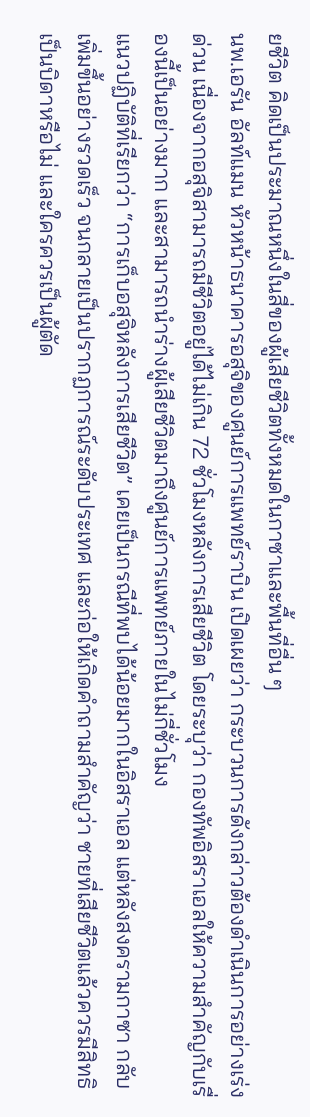ยชีวิต คิดเป็นประมาณหนึ่งในสี่ของผู้เสียชีวิตทั้งหมดในกาซาและพื้นที่อื่น ๆ
นพ.เอรัน อัลท์แมน หัวหน้าธนาคารอสุจิของศูนย์การแพทย์ราบิน เปิดเผยว่า กระบวนการดังกล่าวต้องดำเนินการอย่างเร่งด่วน เนื่องจากอสุจิสามารถมีชีวิตอยู่ได้ไม่เกิน 72 ชั่วโมงหลังการเสียชีวิต โดยระบุว่า กองทัพอิสราเอลให้ความสำคัญกับเรื่องนี้เป็นอย่างมาก และสามารถนำร่างผู้เสียชีวิตมาถึงศูนย์การแพทย์ภายในไม่กี่ชั่วโมง
แนวปฏิบัติที่เรียกว่า “การเก็บอสุจิหลังการเสียชีวิต” เคยเป็นกรณีที่พบได้น้อยมากในอิสราเอล แต่หลังสงครามกาซา กลับเพิ่มขึ้นอย่างรวดเร็ว จนกลายเป็นปรากฏการณ์ระดับประเทศ และก่อให้เกิดคำถามสำคัญว่า ชายที่เสียชีวิตแล้วควรมีสิทธิเป็นบิดาหรือไม่ และใครควรเป็นผู้ตัด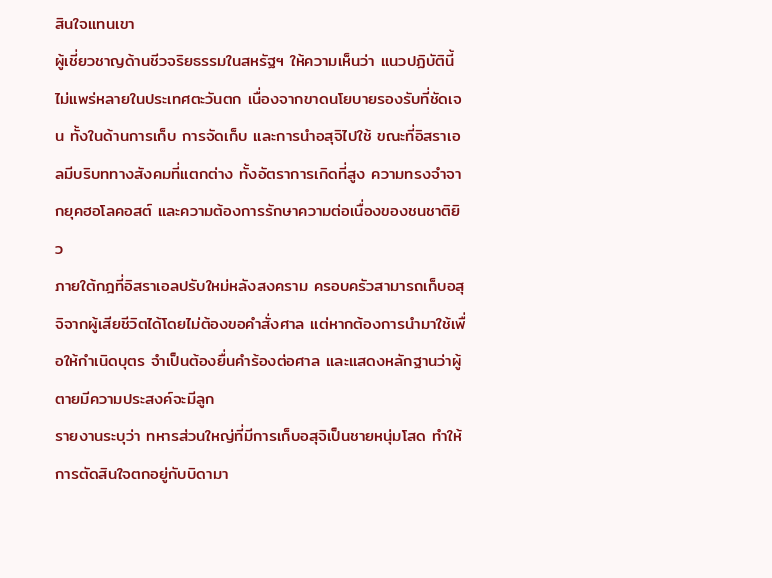สินใจแทนเขา
ผู้เชี่ยวชาญด้านชีวจริยธรรมในสหรัฐฯ ให้ความเห็นว่า แนวปฏิบัตินี้ไม่แพร่หลายในประเทศตะวันตก เนื่องจากขาดนโยบายรองรับที่ชัดเจน ทั้งในด้านการเก็บ การจัดเก็บ และการนำอสุจิไปใช้ ขณะที่อิสราเอลมีบริบททางสังคมที่แตกต่าง ทั้งอัตราการเกิดที่สูง ความทรงจำจากยุคฮอโลคอสต์ และความต้องการรักษาความต่อเนื่องของชนชาติยิว
ภายใต้กฎที่อิสราเอลปรับใหม่หลังสงคราม ครอบครัวสามารถเก็บอสุจิจากผู้เสียชีวิตได้โดยไม่ต้องขอคำสั่งศาล แต่หากต้องการนำมาใช้เพื่อให้กำเนิดบุตร จำเป็นต้องยื่นคำร้องต่อศาล และแสดงหลักฐานว่าผู้ตายมีความประสงค์จะมีลูก
รายงานระบุว่า ทหารส่วนใหญ่ที่มีการเก็บอสุจิเป็นชายหนุ่มโสด ทำให้การตัดสินใจตกอยู่กับบิดามา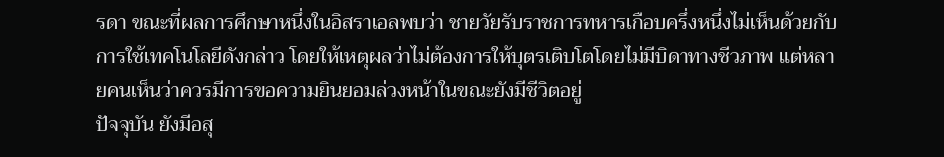รดา ขณะที่ผลการศึกษาหนึ่งในอิสราเอลพบว่า ชายวัยรับราชการทหารเกือบครึ่งหนึ่งไม่เห็นด้วยกับการใช้เทคโนโลยีดังกล่าว โดยให้เหตุผลว่าไม่ต้องการให้บุตรเติบโตโดยไม่มีบิดาทางชีวภาพ แต่หลายคนเห็นว่าควรมีการขอความยินยอมล่วงหน้าในขณะยังมีชีวิตอยู่
ปัจจุบัน ยังมีอสุ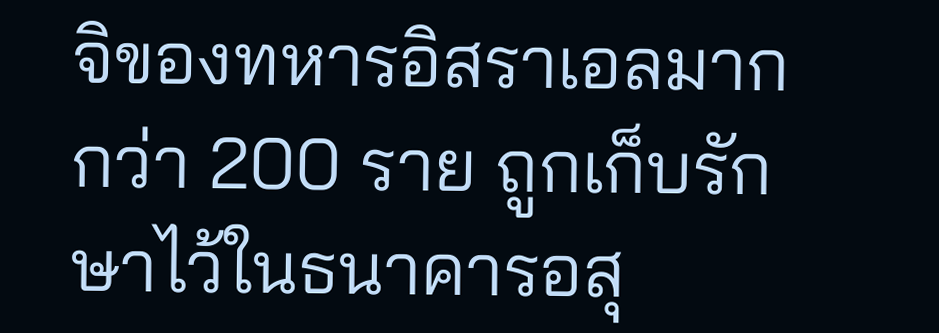จิของทหารอิสราเอลมากกว่า 200 ราย ถูกเก็บรักษาไว้ในธนาคารอสุ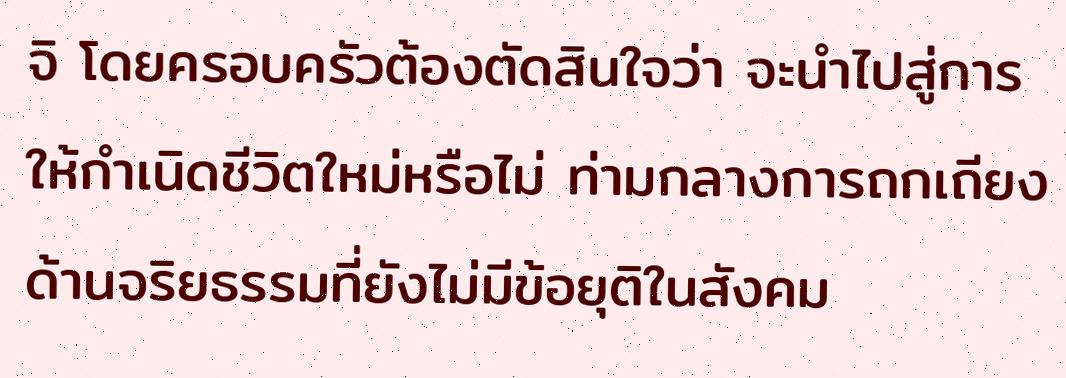จิ โดยครอบครัวต้องตัดสินใจว่า จะนำไปสู่การให้กำเนิดชีวิตใหม่หรือไม่ ท่ามกลางการถกเถียงด้านจริยธรรมที่ยังไม่มีข้อยุติในสังคม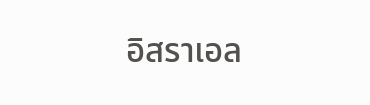อิสราเอล